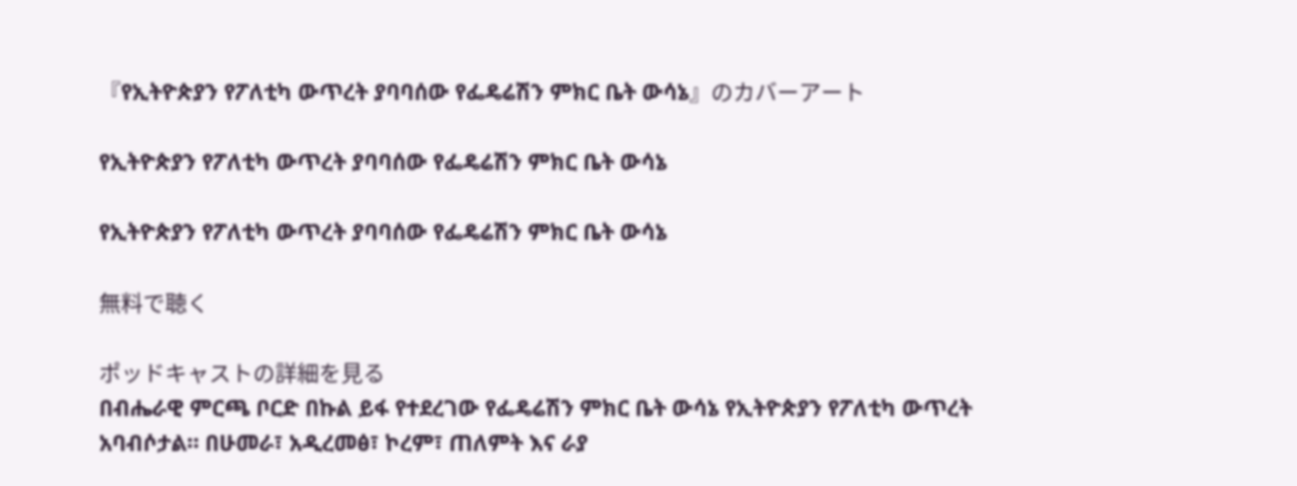『የኢትዮጵያን የፖለቲካ ውጥረት ያባባሰው የፌዴሬሽን ምክር ቤት ውሳኔ』のカバーアート

የኢትዮጵያን የፖለቲካ ውጥረት ያባባሰው የፌዴሬሽን ምክር ቤት ውሳኔ

የኢትዮጵያን የፖለቲካ ውጥረት ያባባሰው የፌዴሬሽን ምክር ቤት ውሳኔ

無料で聴く

ポッドキャストの詳細を見る
በብሔራዊ ምርጫ ቦርድ በኩል ይፋ የተደረገው የፌዴሬሽን ምክር ቤት ውሳኔ የኢትዮጵያን የፖለቲካ ውጥረት አባብሶታል። በሁመራ፣ አዲረመፅ፣ ኮረም፣ ጠለምት እና ራያ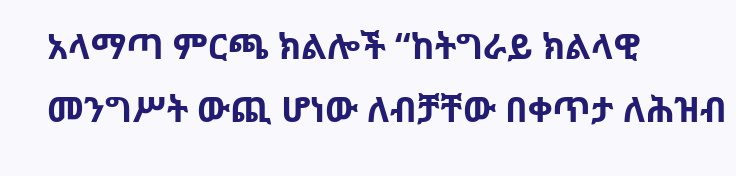አላማጣ ምርጫ ክልሎች “ከትግራይ ክልላዊ መንግሥት ውጪ ሆነው ለብቻቸው በቀጥታ ለሕዝብ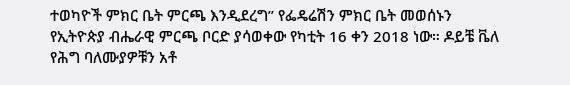ተወካዮች ምክር ቤት ምርጫ እንዲደረግ” የፌዴሬሽን ምክር ቤት መወሰኑን የኢትዮጵያ ብሔራዊ ምርጫ ቦርድ ያሳወቀው የካቲት 16 ቀን 2018 ነው። ዶይቼ ቬለ የሕግ ባለሙያዎቹን አቶ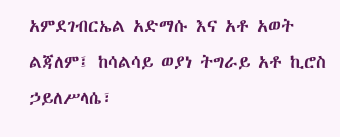አምደገብርኤል አድማሱ እና አቶ አወት ልጃለም፤ ከሳልሳይ ወያነ ትግራይ አቶ ኪሮስ ኃይለሥላሴ፣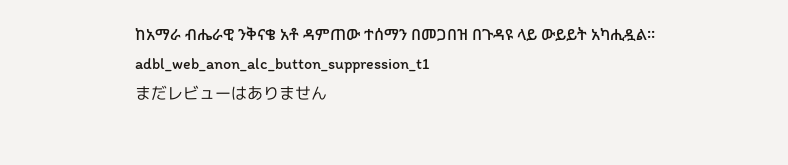ከአማራ ብሔራዊ ንቅናቄ አቶ ዳምጠው ተሰማን በመጋበዝ በጉዳዩ ላይ ውይይት አካሒዷል።
adbl_web_anon_alc_button_suppression_t1
まだレビューはありません